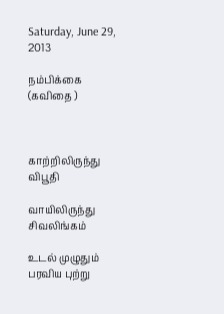Saturday, June 29, 2013

நம்பிக்கை (கவிதை )



காற்றிலிருந்து விபூதி

வாயிலிருந்து சிவலிங்கம்

உடல் முழுதும் பரவிய புற்று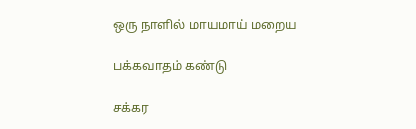ஒரு நாளில் மாயமாய் மறைய

பக்கவாதம் கண்டு

சக்கர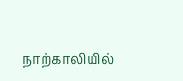நாற்காலியில்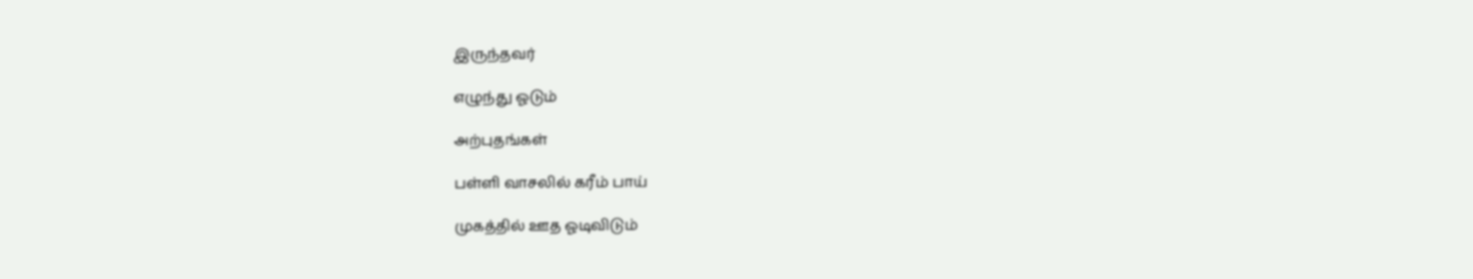இருந்தவர்

எழுந்து ஓடும்

அற்புதங்கள்

பள்ளி வாசலில் கரீம் பாய்

முகத்தில் ஊத ஓடிவிடும்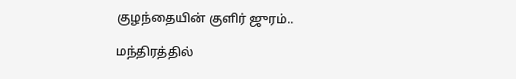குழந்தையின் குளிர் ஜுரம்..

மந்திரத்தில்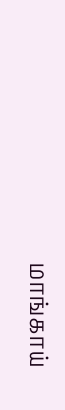மாங்காய்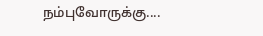நம்புவோருக்கு....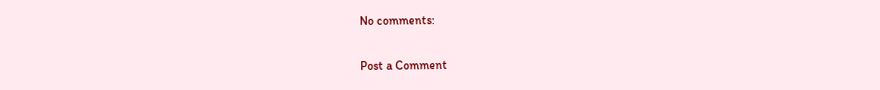No comments:

Post a Comment